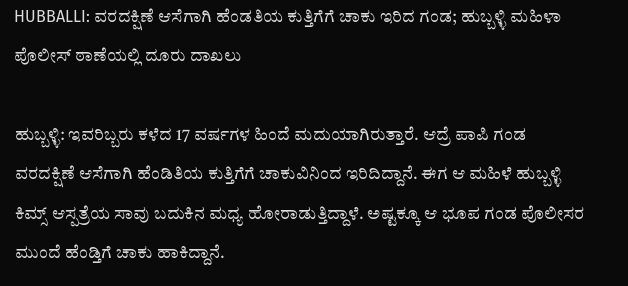HUBBALLI: ವರದಕ್ಷಿಣೆ ಆಸೆಗಾಗಿ ಹೆಂಡತಿಯ ಕುತ್ತಿಗೆಗೆ ಚಾಕು ಇರಿದ ಗಂಡ; ಹುಬ್ಬಳ್ಳಿ ಮಹಿಳಾ ಪೊಲೀಸ್ ಠಾಣೆಯಲ್ಲಿ ದೂರು ದಾಖಲು

ಹುಬ್ಬಳ್ಳಿ: ಇವರಿಬ್ಬರು ಕಳೆದ 17 ವರ್ಷಗಳ ಹಿಂದೆ ಮದುಯಾಗಿರುತ್ತಾರೆ. ಆದ್ರೆ ಪಾಪಿ ಗಂಡ ವರದಕ್ಷಿಣೆ ಆಸೆಗಾಗಿ ಹೆಂಡಿತಿಯ ಕುತ್ತಿಗೆಗೆ ಚಾಕುವಿನಿಂದ ಇರಿದಿದ್ದಾನೆ. ಈಗ ಆ ಮಹಿಳೆ ಹುಬ್ಬಳ್ಳಿ ಕಿಮ್ಸ್ ಆಸ್ಪತ್ರೆಯ ಸಾವು ಬದುಕಿನ ಮಧ್ಯ ಹೋರಾಡುತ್ತಿದ್ದಾಳೆ. ಅಷ್ಟಕ್ಕೂ ಆ ಭೂಪ ಗಂಡ ಪೊಲೀಸರ ಮುಂದೆ ಹೆಂಡ್ತಿಗೆ ಚಾಕು ಹಾಕಿದ್ದಾನೆ.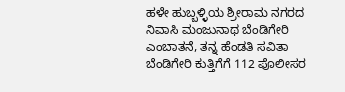ಹಳೇ ಹುಬ್ಬಳ್ಳಿಯ ಶ್ರೀರಾಮ ನಗರದ ನಿವಾಸಿ ಮಂಜುನಾಥ ಬೆಂಡಿಗೇರಿ ಎಂಬಾತನೆ, ತನ್ನ ಹೆಂಡತಿ ಸವಿತಾ ಬೆಂಡಿಗೇರಿ ಕುತ್ತಿಗೆಗೆ 112 ಪೊಲೀಸರ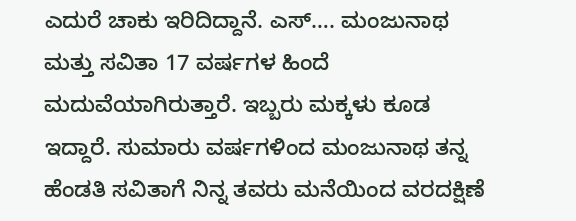ಎದುರೆ ಚಾಕು ಇರಿದಿದ್ದಾನೆ. ಎಸ್…. ಮಂಜುನಾಥ ಮತ್ತು ಸವಿತಾ 17 ವರ್ಷಗಳ ಹಿಂದೆ ಮದುವೆಯಾಗಿರುತ್ತಾರೆ. ಇಬ್ಬರು ಮಕ್ಕಳು ಕೂಡ ಇದ್ದಾರೆ. ಸುಮಾರು ವರ್ಷಗಳಿಂದ ಮಂಜುನಾಥ ತನ್ನ ಹೆಂಡತಿ ಸವಿತಾಗೆ ನಿನ್ನ ತವರು ಮನೆಯಿಂದ ವರದಕ್ಷಿಣೆ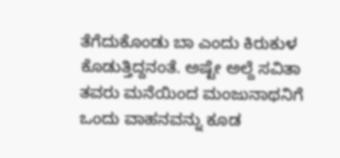ತೆಗೆದುಕೊಂಡು ಬಾ ಎಂದು ಕಿರುಕುಳ ಕೊಡುತ್ತಿದ್ದನಂತೆ. ಅಷ್ಟೇ ಅಲ್ದೆ ಸವಿತಾ ತವರು ಮನೆಯಿಂದ ಮಂಜುನಾಥನಿಗೆ ಒಂದು ವಾಹನವನ್ನು ಕೂಡ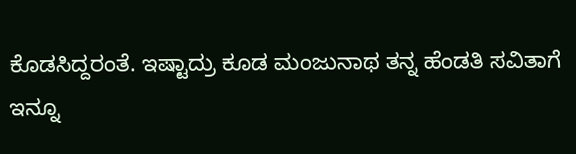ಕೊಡಸಿದ್ದರಂತೆ. ಇಷ್ಟಾದ್ರು ಕೂಡ ಮಂಜುನಾಥ ತನ್ನ ಹೆಂಡತಿ ಸವಿತಾಗೆ ಇನ್ನೂ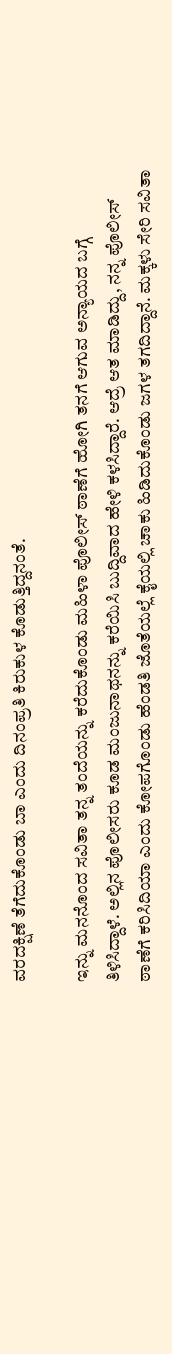ವರದಕ್ಷಿಣೆ ತೆಗೆದುಕೊಂಡು ಬಾ ಎಂದು ದಿನಂಪ್ರತಿ ಕಿರುಕುಳ ಕೊಡುತ್ತಿದ್ದನಂತೆ.

ಇನ್ನು ಮನನೊಂದ ಸವಿತಾ ತನ್ನ ತಂದೆಯನ್ನು ಕರೆದುಕೊಂಡು ಮಹಿಳಾ ಪೊಲೀಸ್ ಠಾಣೆಗೆ ಹೋಗಿ ತನಗೆ ಆಗುವ ಅನ್ಯಾಯದ ಬಗ್ಗೆ ತಿಳಿಸಿದ್ದಾಳೆ. ಅಲ್ಲಿನ ಪೊಲೀಸರು ಕೂಡ ಮಂಜುನಾಥನನ್ನು ಕರೆಯಿಸಿ ಬುದ್ದಿವಾದ ಹೇಳಿ ಕಳಸಿದ್ದಾರೆ. ಆದ್ರೆ ಆತ ಮಾಡಿದ್ದು, ನನ್ನ ಪೊಲೀಸ್ ಠಾಣೆಗೆ ಕರಿಸಿದಿಯಾ ಎಂದು ಕೋಪಗೊಂಡು ಹೆಂಡತಿ ಜೊತೆಯಲ್ಲೆ ಕೈಯಲ್ಲಿ ಚಾಕು ಹಿಡಿದುಕೊಂಡು ಜಗಳ ತಗದಿದ್ದಾನೆ. ಮಕ್ಕಳು ಸೇರಿ ಸವಿತಾ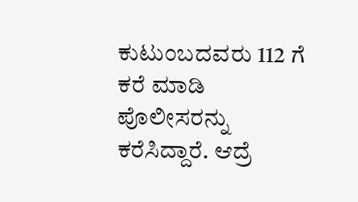ಕುಟುಂಬದವರು 112 ಗೆ ಕರೆ ಮಾಡಿ‌ ಪೊಲೀಸರನ್ನು ಕರೆಸಿದ್ದಾರೆ. ಆದ್ರೆ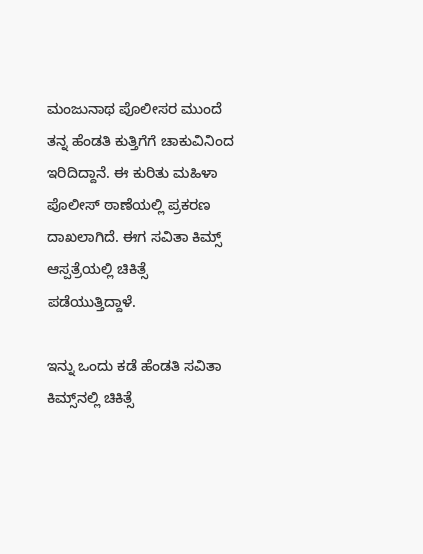ಮಂಜುನಾಥ ಪೊಲೀಸರ ಮುಂದೆ ತನ್ನ ಹೆಂಡತಿ ಕುತ್ತಿಗೆಗೆ ಚಾಕುವಿನಿಂದ ಇರಿದಿದ್ದಾನೆ. ಈ ಕುರಿತು ಮಹಿಳಾ ಪೊಲೀಸ್ ಠಾಣೆಯಲ್ಲಿ ಪ್ರಕರಣ ದಾಖಲಾಗಿದೆ. ಈಗ ಸವಿತಾ ಕಿಮ್ಸ್ ಆಸ್ಪತ್ರೆಯಲ್ಲಿ ಚಿಕಿತ್ಸೆ ಪಡೆಯುತ್ತಿದ್ದಾಳೆ.

ಇನ್ನು ಒಂದು ಕಡೆ ಹೆಂಡತಿ ಸವಿತಾ ಕಿಮ್ಸ್‌ನಲ್ಲಿ ಚಿಕಿತ್ಸೆ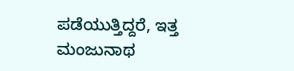ಪಡೆಯುತ್ತಿದ್ದರೆ, ಇತ್ತ ಮಂಜುನಾಥ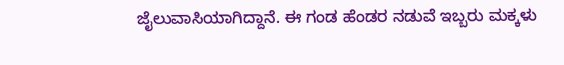ಜೈಲುವಾಸಿಯಾಗಿದ್ದಾನೆ. ಈ ಗಂಡ ಹೆಂಡರ ನಡುವೆ ಇಬ್ಬರು ಮಕ್ಕಳು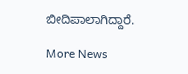ಬೀದಿಪಾಲಾಗಿದ್ದಾರೆ.

More News